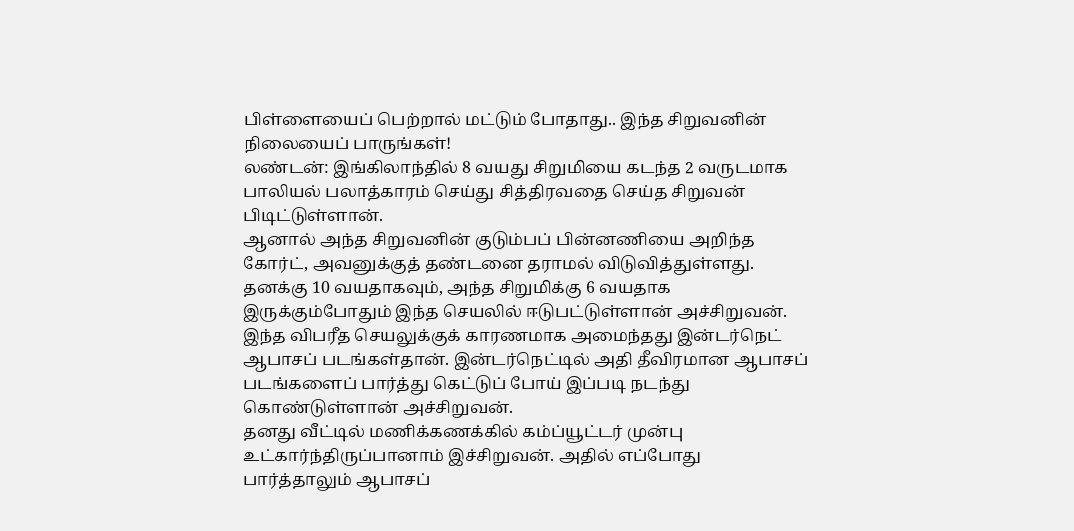பிள்ளையைப் பெற்றால் மட்டும் போதாது.. இந்த சிறுவனின் நிலையைப் பாருங்கள்!
லண்டன்: இங்கிலாந்தில் 8 வயது சிறுமியை கடந்த 2 வருடமாக பாலியல் பலாத்காரம் செய்து சித்திரவதை செய்த சிறுவன் பிடிட்டுள்ளான்.
ஆனால் அந்த சிறுவனின் குடும்பப் பின்னணியை அறிந்த கோர்ட், அவனுக்குத் தண்டனை தராமல் விடுவித்துள்ளது.
தனக்கு 10 வயதாகவும், அந்த சிறுமிக்கு 6 வயதாக இருக்கும்போதும் இந்த செயலில் ஈடுபட்டுள்ளான் அச்சிறுவன். இந்த விபரீத செயலுக்குக் காரணமாக அமைந்தது இன்டர்நெட் ஆபாசப் படங்கள்தான். இன்டர்நெட்டில் அதி தீவிரமான ஆபாசப் படங்களைப் பார்த்து கெட்டுப் போய் இப்படி நடந்து கொண்டுள்ளான் அச்சிறுவன்.
தனது வீட்டில் மணிக்கணக்கில் கம்ப்யூட்டர் முன்பு உட்கார்ந்திருப்பானாம் இச்சிறுவன். அதில் எப்போது பார்த்தாலும் ஆபாசப்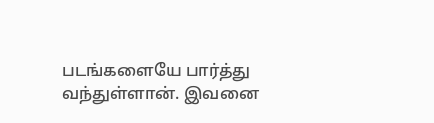படங்களையே பார்த்து வந்துள்ளான். இவனை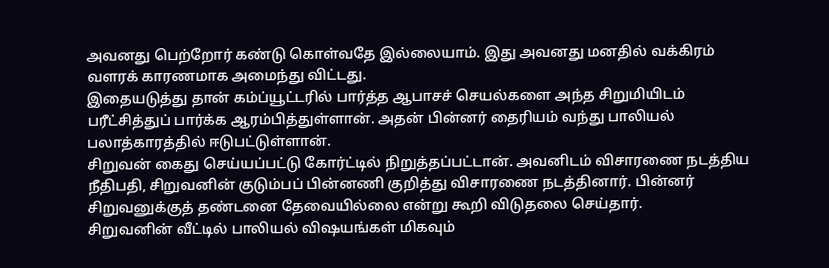அவனது பெற்றோர் கண்டு கொள்வதே இல்லையாம். இது அவனது மனதில் வக்கிரம் வளரக் காரணமாக அமைந்து விட்டது.
இதையடுத்து தான் கம்ப்யூட்டரில் பார்த்த ஆபாசச் செயல்களை அந்த சிறுமியிடம் பரீட்சித்துப் பார்க்க ஆரம்பித்துள்ளான். அதன் பின்னர் தைரியம் வந்து பாலியல் பலாத்காரத்தில் ஈடுபட்டுள்ளான்.
சிறுவன் கைது செய்யப்பட்டு கோர்ட்டில் நிறுத்தப்பட்டான். அவனிடம் விசாரணை நடத்திய நீதிபதி, சிறுவனின் குடும்பப் பின்னணி குறித்து விசாரணை நடத்தினார். பின்னர் சிறுவனுக்குத் தண்டனை தேவையில்லை என்று கூறி விடுதலை செய்தார்.
சிறுவனின் வீட்டில் பாலியல் விஷயங்கள் மிகவும்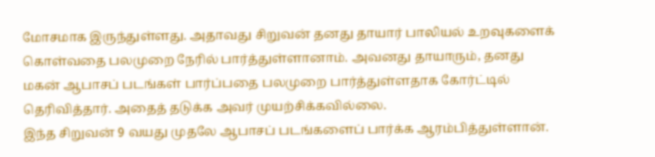மோசமாக இருந்துள்ளது. அதாவது சிறுவன் தனது தாயார் பாலியல் உறவுகளைக் கொள்வதை பலமுறை நேரில் பார்த்துள்ளானாம். அவனது தாயாரும், தனது மகன் ஆபாசப் படங்கள் பார்ப்பதை பலமுறை பார்த்துள்ளதாக கோர்ட்டில் தெரிவித்தார். அதைத் தடுக்க அவர் முயற்சிக்கவில்லை.
இந்த சிறுவன் 9 வயது முதலே ஆபாசப் படங்களைப் பார்க்க ஆரம்பித்துள்ளான்.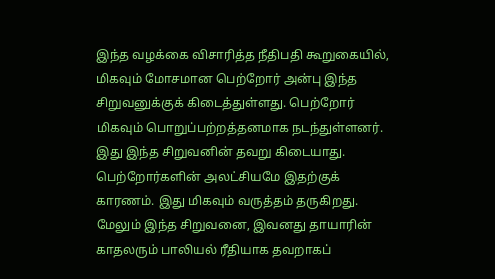இந்த வழக்கை விசாரித்த நீதிபதி கூறுகையில், மிகவும் மோசமான பெற்றோர் அன்பு இந்த சிறுவனுக்குக் கிடைத்துள்ளது. பெற்றோர் மிகவும் பொறுப்பற்றத்தனமாக நடந்துள்ளனர். இது இந்த சிறுவனின் தவறு கிடையாது. பெற்றோர்களின் அலட்சியமே இதற்குக் காரணம். இது மிகவும் வருத்தம் தருகிறது.
மேலும் இந்த சிறுவனை, இவனது தாயாரின் காதலரும் பாலியல் ரீதியாக தவறாகப்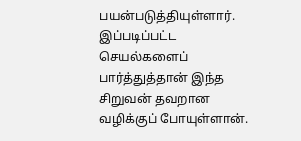பயன்படுத்தியுள்ளார். இப்படிப்பட்ட செயல்களைப் பார்த்துத்தான் இந்த சிறுவன் தவறான வழிக்குப் போயுள்ளான்.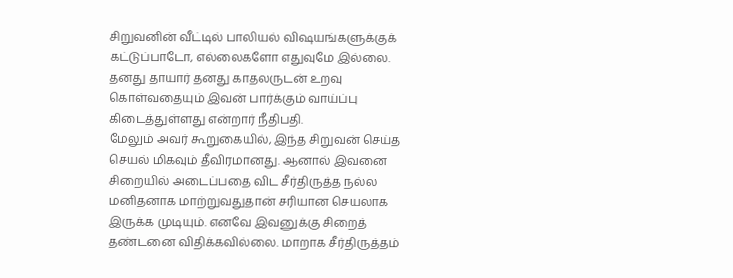சிறுவனின் வீட்டில் பாலியல் விஷயங்களுக்குக் கட்டுப்பாடோ, எல்லைகளோ எதுவுமே இல்லை. தனது தாயார் தனது காதலருடன் உறவு கொள்வதையும் இவன் பார்க்கும் வாய்ப்பு கிடைத்துள்ளது என்றார் நீதிபதி.
மேலும் அவர் கூறுகையில், இந்த சிறுவன் செய்த செயல் மிகவும் தீவிரமானது. ஆனால் இவனை சிறையில் அடைப்பதை விட சீர்திருத்த நல்ல மனிதனாக மாற்றுவதுதான் சரியான செயலாக இருக்க முடியும். எனவே இவனுக்கு சிறைத் தண்டனை விதிக்கவில்லை. மாறாக சீர்திருத்தம்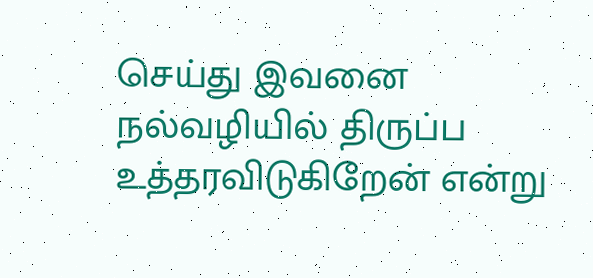செய்து இவனை நல்வழியில் திருப்ப உத்தரவிடுகிறேன் என்று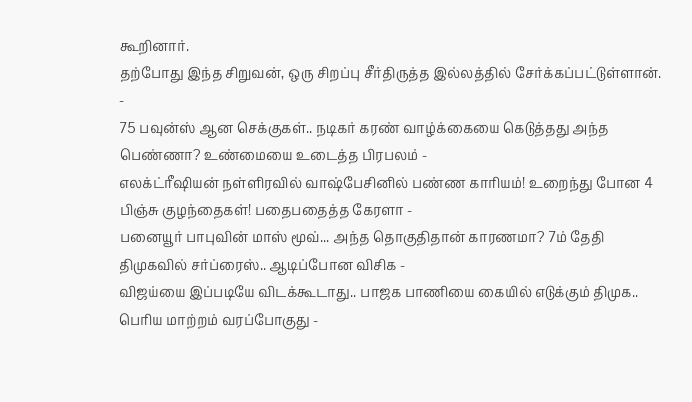கூறினார்.
தற்போது இந்த சிறுவன், ஒரு சிறப்பு சீர்திருத்த இல்லத்தில் சேர்க்கப்பட்டுள்ளான்.
-
75 பவுன்ஸ் ஆன செக்குகள்.. நடிகர் கரண் வாழ்க்கையை கெடுத்தது அந்த பெண்ணா? உண்மையை உடைத்த பிரபலம் -
எலக்ட்ரீஷியன் நள்ளிரவில் வாஷ்பேசினில் பண்ண காரியம்! உறைந்து போன 4 பிஞ்சு குழந்தைகள்! பதைபதைத்த கேரளா -
பனையூர் பாபுவின் மாஸ் மூவ்... அந்த தொகுதிதான் காரணமா? 7ம் தேதி திமுகவில் சர்ப்ரைஸ்.. ஆடிப்போன விசிக -
விஜய்யை இப்படியே விடக்கூடாது.. பாஜக பாணியை கையில் எடுக்கும் திமுக.. பெரிய மாற்றம் வரப்போகுது -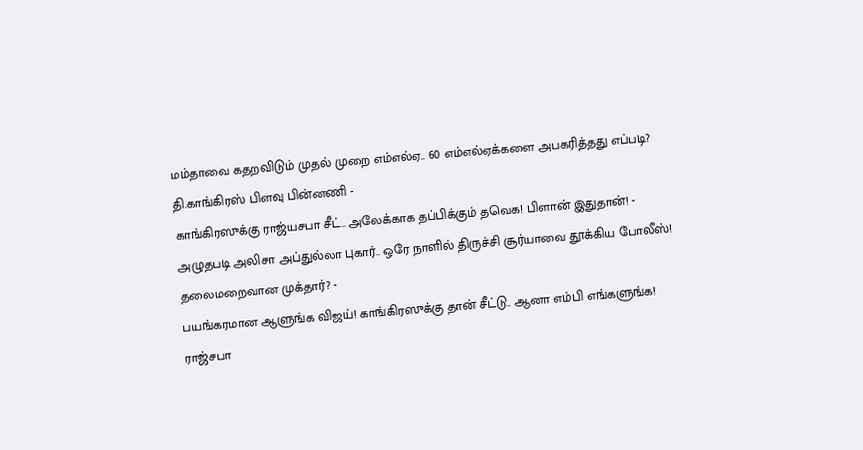மம்தாவை கதறவிடும் முதல் முறை எம்எல்ஏ.. 60 எம்எல்ஏக்களை அபகரித்தது எப்படி? தி.காங்கிரஸ் பிளவு பின்னணி -
காங்கிரஸுக்கு ராஜ்யசபா சீட்.. அலேக்காக தப்பிக்கும் தவெக! பிளான் இதுதான்! -
அழுதபடி அலிசா அப்துல்லா புகார்.. ஒரே நாளில் திருச்சி சூர்யாவை தூக்கிய போலீஸ்! தலைமறைவான முக்தார்? -
பயங்கரமான ஆளுங்க விஜய்! காங்கிரஸுக்கு தான் சீட்டு.. ஆனா எம்பி எங்களுங்க! ராஜ்சபா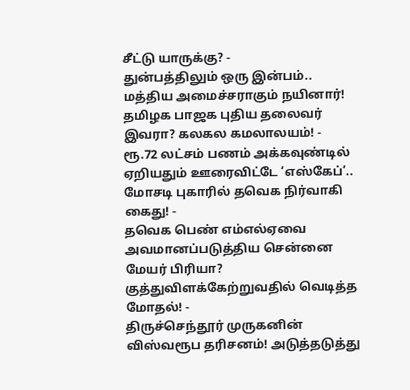சீட்டு யாருக்கு? -
துன்பத்திலும் ஒரு இன்பம்.. மத்திய அமைச்சராகும் நயினார்! தமிழக பாஜக புதிய தலைவர் இவரா? கலகல கமலாலயம்! -
ரூ.72 லட்சம் பணம் அக்கவுண்டில் ஏறியதும் ஊரைவிட்டே ‘எஸ்கேப்’.. மோசடி புகாரில் தவெக நிர்வாகி கைது! -
தவெக பெண் எம்எல்ஏவை அவமானப்படுத்திய சென்னை மேயர் பிரியா? குத்துவிளக்கேற்றுவதில் வெடித்த மோதல்! -
திருச்செந்தூர் முருகனின் விஸ்வரூப தரிசனம்! அடுத்தடுத்து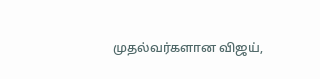முதல்வர்களான விஜய்,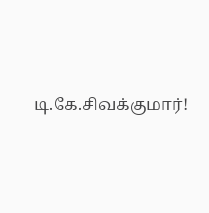டி.கே.சிவக்குமார்!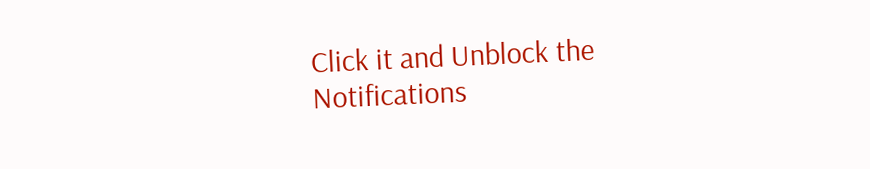Click it and Unblock the Notifications